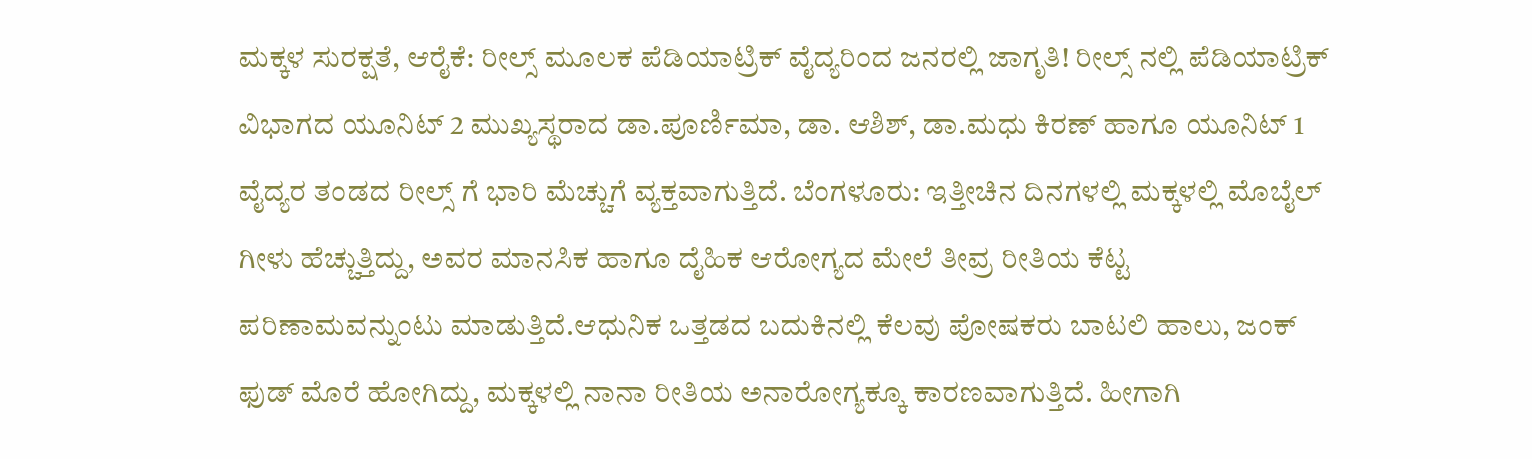ಮಕ್ಕಳ ಸುರಕ್ಷತೆ, ಆರೈಕೆ: ರೀಲ್ಸ್ ಮೂಲಕ ಪೆಡಿಯಾಟ್ರಿಕ್ ವೈದ್ಯರಿಂದ ಜನರಲ್ಲಿ ಜಾಗೃತಿ! ರೀಲ್ಸ್ ನಲ್ಲಿ ಪೆಡಿಯಾಟ್ರಿಕ್ ವಿಭಾಗದ ಯೂನಿಟ್ 2 ಮುಖ್ಯಸ್ಥರಾದ ಡಾ.ಪೂರ್ಣಿಮಾ, ಡಾ. ಆಶಿಶ್, ಡಾ.ಮಧು ಕಿರಣ್ ಹಾಗೂ ಯೂನಿಟ್ 1 ವೈದ್ಯರ ತಂಡದ ರೀಲ್ಸ್ ಗೆ ಭಾರಿ ಮೆಚ್ಚುಗೆ ವ್ಯಕ್ತವಾಗುತ್ತಿದೆ. ಬೆಂಗಳೂರು: ಇತ್ತೀಚಿನ ದಿನಗಳಲ್ಲಿ ಮಕ್ಕಳಲ್ಲಿ ಮೊಬೈಲ್ ಗೀಳು ಹೆಚ್ಚುತ್ತಿದ್ದು, ಅವರ ಮಾನಸಿಕ ಹಾಗೂ ದೈಹಿಕ ಆರೋಗ್ಯದ ಮೇಲೆ ತೀವ್ರ ರೀತಿಯ ಕೆಟ್ಟ ಪರಿಣಾಮವನ್ನುಂಟು ಮಾಡುತ್ತಿದೆ.ಆಧುನಿಕ ಒತ್ತಡದ ಬದುಕಿನಲ್ಲಿ ಕೆಲವು ಪೋಷಕರು ಬಾಟಲಿ ಹಾಲು, ಜಂಕ್ ಫುಡ್ ಮೊರೆ ಹೋಗಿದ್ದು, ಮಕ್ಕಳಲ್ಲಿ ನಾನಾ ರೀತಿಯ ಅನಾರೋಗ್ಯಕ್ಕೂ ಕಾರಣವಾಗುತ್ತಿದೆ. ಹೀಗಾಗಿ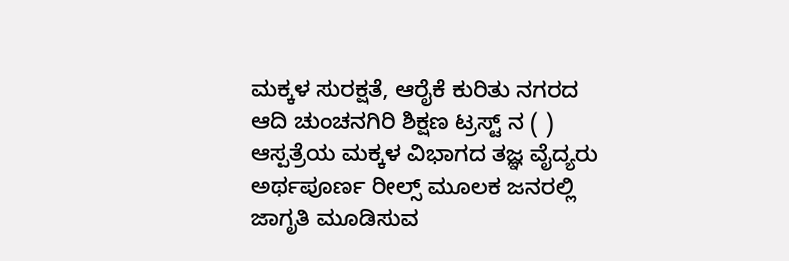ಮಕ್ಕಳ ಸುರಕ್ಷತೆ, ಆರೈಕೆ ಕುರಿತು ನಗರದ ಆದಿ ಚುಂಚನಗಿರಿ ಶಿಕ್ಷಣ ಟ್ರಸ್ಟ್ ನ ( ) ಆಸ್ಪತ್ರೆಯ ಮಕ್ಕಳ ವಿಭಾಗದ ತಜ್ಞ ವೈದ್ಯರು ಅರ್ಥಪೂರ್ಣ ರೀಲ್ಸ್ ಮೂಲಕ ಜನರಲ್ಲಿ ಜಾಗೃತಿ ಮೂಡಿಸುವ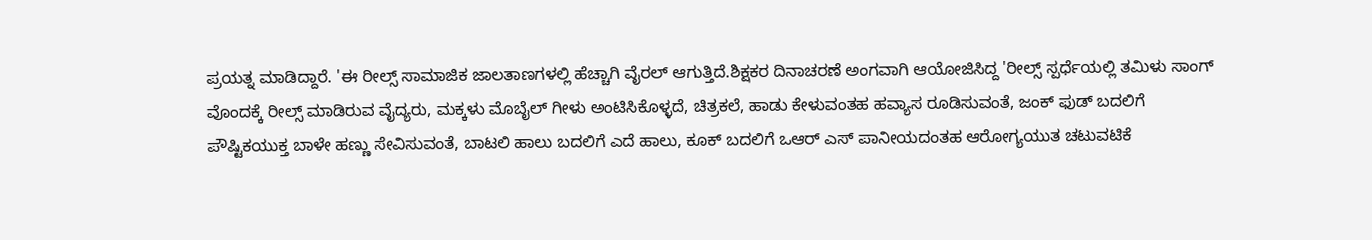ಪ್ರಯತ್ನ ಮಾಡಿದ್ದಾರೆ. 'ಈ ರೀಲ್ಸ್ ಸಾಮಾಜಿಕ ಜಾಲತಾಣಗಳಲ್ಲಿ ಹೆಚ್ಚಾಗಿ ವೈರಲ್ ಆಗುತ್ತಿದೆ.ಶಿಕ್ಷಕರ ದಿನಾಚರಣೆ ಅಂಗವಾಗಿ ಆಯೋಜಿಸಿದ್ದ 'ರೀಲ್ಸ್ ಸ್ಪರ್ಧೆಯಲ್ಲಿ ತಮಿಳು ಸಾಂಗ್ ವೊಂದಕ್ಕೆ ರೀಲ್ಸ್ ಮಾಡಿರುವ ವೈದ್ಯರು, ಮಕ್ಕಳು ಮೊಬೈಲ್ ಗೀಳು ಅಂಟಿಸಿಕೊಳ್ಳದೆ, ಚಿತ್ರಕಲೆ, ಹಾಡು ಕೇಳುವಂತಹ ಹವ್ಯಾಸ ರೂಡಿಸುವಂತೆ, ಜಂಕ್ ಫುಡ್ ಬದಲಿಗೆ ಪೌಷ್ಟಿಕಯುಕ್ತ ಬಾಳೇ ಹಣ್ಣು ಸೇವಿಸುವಂತೆ, ಬಾಟಲಿ ಹಾಲು ಬದಲಿಗೆ ಎದೆ ಹಾಲು, ಕೂಕ್ ಬದಲಿಗೆ ಒಆರ್ ಎಸ್ ಪಾನೀಯದಂತಹ ಆರೋಗ್ಯಯುತ ಚಟುವಟಿಕೆ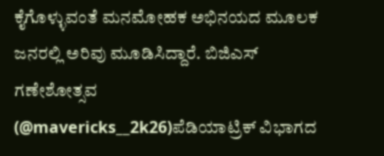ಕೈಗೊಳ್ಳುವಂತೆ ಮನಮೋಹಕ ಅಭಿನಯದ ಮೂಲಕ ಜನರಲ್ಲಿ ಅರಿವು ಮೂಡಿಸಿದ್ದಾರೆ. ಬಿಜಿಎಸ್ ಗಣೇಶೋತ್ಸವ (@mavericks__2k26)ಪೆಡಿಯಾಟ್ರಿಕ್ ವಿಭಾಗದ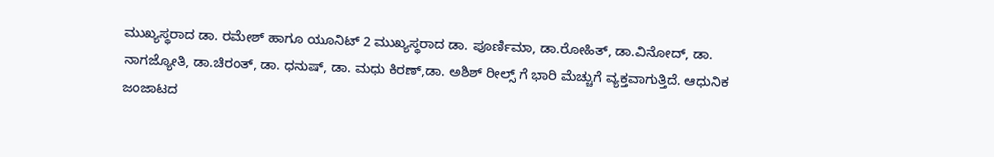ಮುಖ್ಯಸ್ಥರಾದ ಡಾ. ರಮೇಶ್ ಹಾಗೂ ಯೂನಿಟ್ 2 ಮುಖ್ಯಸ್ಥರಾದ ಡಾ. ಪೂರ್ಣಿಮಾ, ಡಾ.ರೋಹಿತ್, ಡಾ.ವಿನೋದ್, ಡಾ. ನಾಗಜ್ಯೋತಿ, ಡಾ.ಚಿರಂತ್, ಡಾ. ಧನುಷ್, ಡಾ. ಮಧು ಕಿರಣ್,ಡಾ. ಅಶಿಶ್ ರೀಲ್ಸ್ ಗೆ ಭಾರಿ ಮೆಚ್ಚುಗೆ ವ್ಯಕ್ತವಾಗುತ್ತಿದೆ. ಆಧುನಿಕ ಜಂಜಾಟದ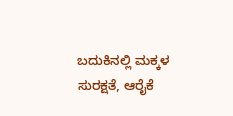ಬದುಕಿನಲ್ಲಿ ಮಕ್ಕಳ ಸುರಕ್ಷತೆ, ಆರೈಕೆ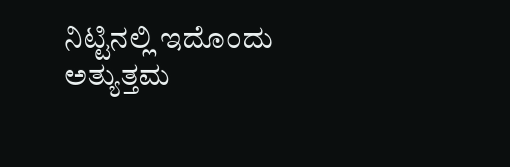ನಿಟ್ಟಿನಲ್ಲಿ ಇದೊಂದು ಅತ್ಯುತ್ತಮ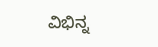ವಿಭಿನ್ನ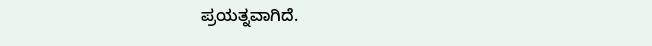ಪ್ರಯತ್ನವಾಗಿದೆ.